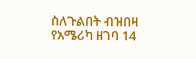ስለጉልበት ብዝበዛ የአሜሪካ ዘገባ 14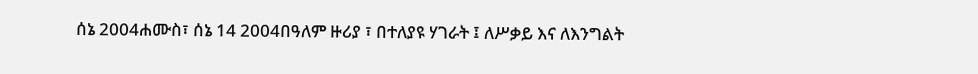ሰኔ 2004ሐሙስ፣ ሰኔ 14 2004በዓለም ዙሪያ ፣ በተለያዩ ሃገራት ፤ ለሥቃይ እና ለእንግልት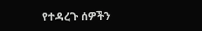የተዳረጉ ሰዎችን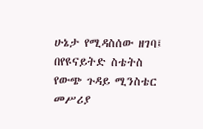ሁኔታ የሚዳስሰው ዘገባ፤ በየዩናይትድ ስቴትስ የውጭ ጉዳይ ሚንስቴር መሥሪያ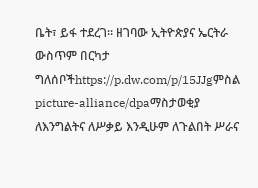ቤት፣ ይፋ ተደረገ። ዘገባው ኢትዮጵያና ኤርትራ ውስጥም በርካታ ግለሰቦችhttps://p.dw.com/p/15JJgምስል picture-alliance/dpaማስታወቂያ ለእንግልትና ለሥቃይ እንዲሁም ለጉልበት ሥራና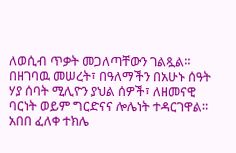ለወሲብ ጥቃት መጋለጣቸውን ገልጿል። በዘገባዉ መሠረት፣ በዓለማችን በአሁኑ ሰዓት ሃያ ሰባት ሚሊዮን ያህል ሰዎች፣ ለዘመናዊ ባርነት ወይም ግርድናና ሎሌነት ተዳርገዋል። አበበ ፈለቀ ተክሌ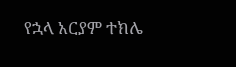የኋላ አርያም ተክሌ